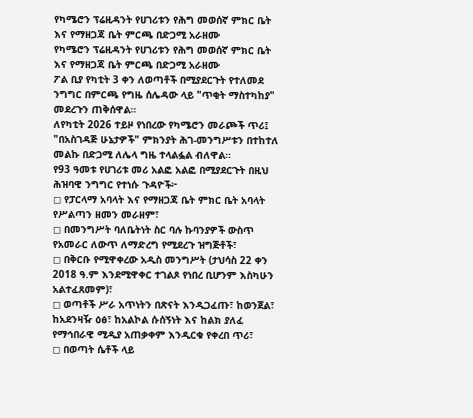የካሜሮን ፕሬዚዳንት የሀገሪቱን የሕግ መወሰኛ ምክር ቤት እና የማዘጋጃ ቤት ምርጫ በድጋሚ አራዘሙ
የካሜሮን ፕሬዚዳንት የሀገሪቱን የሕግ መወሰኛ ምክር ቤት እና የማዘጋጃ ቤት ምርጫ በድጋሚ አራዘሙ
ፖል ቢያ የካቲት 3 ቀን ለወጣቶች በሚያደርጉት የተለመደ ንግግር በምርጫ የግዜ ሰሌዳው ላይ "ጥቂት ማስተካከያ" መደረጉን ጠቅሰዋል።
ለየካቲት 2026 ተይዞ የነበረው የካሜሮን መራጮች ጥሪ፤ "በአስገዳጅ ሁኔታዎች" ምክንያት ሕገ-መንግሥቱን በተከተለ መልኩ በድጋሚ ለሌላ ግዜ ተላልፏል ብለዋል።
የ93 ዓመቱ የሀገሪቱ መሪ አልፎ አልፎ በሚያደርጉት በዚህ ሕዝባዊ ንግግር የተነሱ ጉዳዮች፦
◻ የፓርላማ አባላት እና የማዘጋጃ ቤት ምክር ቤት አባላት የሥልጣን ዘመን መራዘም፣
◻ በመንግሥት ባለቤትነት ስር ባሉ ኩባንያዎች ውስጥ የአመራር ለውጥ ለማድረግ የሚደረጉ ዝግጅቶች፣
◻ በቅርቡ የሚዋቀረው አዲስ መንግሥት (ታህሳስ 22 ቀን 2018 ዓ.ም እንደሚዋቀር ተገልጾ የነበረ ቢሆንም እስካሁን አልተፈጸመም)፣
◻ ወጣቶች ሥራ አጥነትን በጽናት እንዲጋፈጡ፣ ከወንጀል፣ ከአደንዛዥ ዕፅ፣ ከአልኮል ሱሰኝነት እና ከልክ ያለፈ የማኅበራዊ ሚዲያ አጠቃቀም እንዲርቁ የቀረበ ጥሪ፣
◻ በወጣት ሴቶች ላይ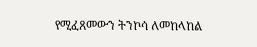የሚፈጸመውን ትንኮሳ ለመከላከል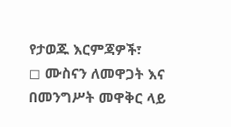የታወጁ እርምጃዎች፣
◻ ሙስናን ለመዋጋት እና በመንግሥት መዋቅር ላይ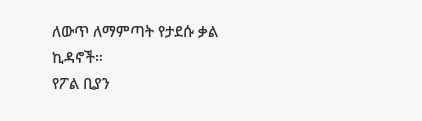ለውጥ ለማምጣት የታደሱ ቃል ኪዳኖች።
የፖል ቢያን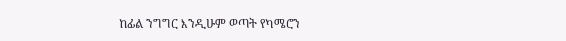ከፊል ንግግር እንዲሁም ወጣት የካሜሮን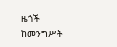ዜጎች ከመንግሥት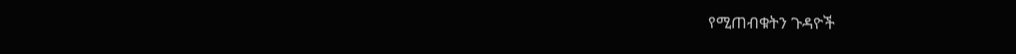የሚጠብቁትን ጉዳዮች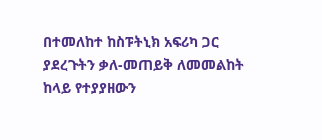በተመለከተ ከስፑትኒክ አፍሪካ ጋር ያደረጉትን ቃለ-መጠይቅ ለመመልከት ከላይ የተያያዘውን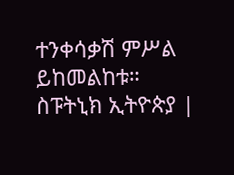ተንቀሳቃሽ ምሥል ይከመልከቱ።
ስፑትኒክ ኢትዮጵያ |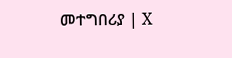መተግበሪያ | X